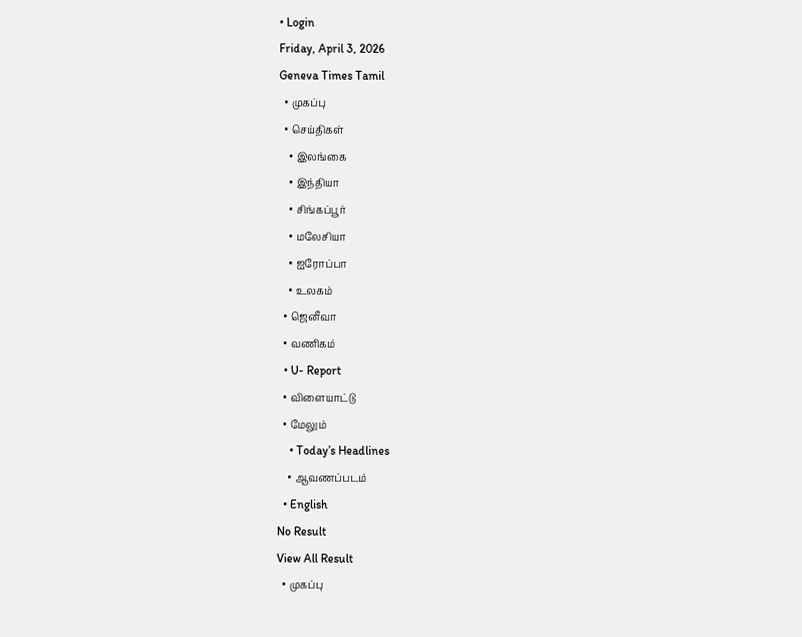• Login
Friday, April 3, 2026
Geneva Times Tamil
  • முகப்பு
  • செய்திகள்
    • இலங்கை
    • இந்தியா
    • சிங்கப்பூர்
    • மலேசியா
    • ஐரோப்பா
    • உலகம்
  • ஜெனீவா
  • வணிகம்
  • U- Report
  • விளையாட்டு
  • மேலும்
    • Today’s Headlines
    • ஆவணப்படம்
  • English
No Result
View All Result
  • முகப்பு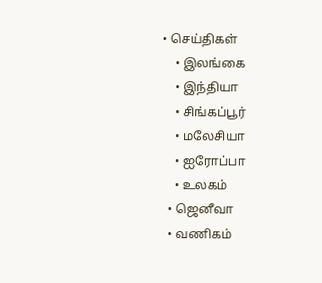• செய்திகள்
    • இலங்கை
    • இந்தியா
    • சிங்கப்பூர்
    • மலேசியா
    • ஐரோப்பா
    • உலகம்
  • ஜெனீவா
  • வணிகம்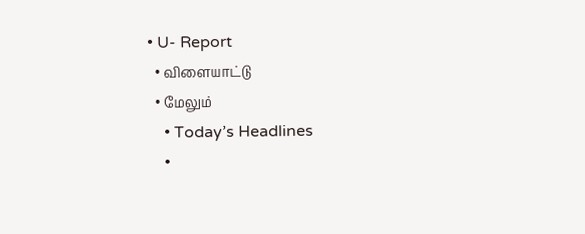• U- Report
  • விளையாட்டு
  • மேலும்
    • Today’s Headlines
    •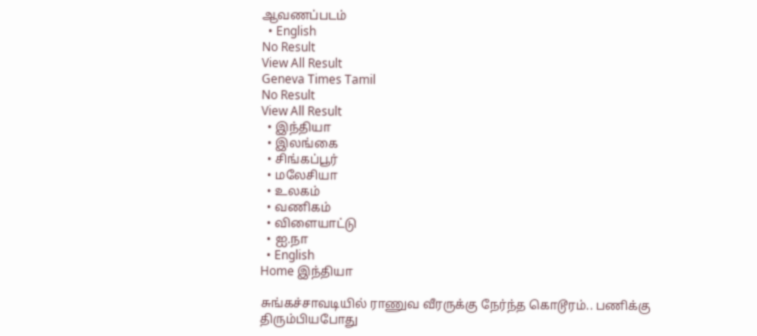ஆவணப்படம்
  • English
No Result
View All Result
Geneva Times Tamil
No Result
View All Result
  • இந்தியா
  • இலங்கை
  • சிங்கப்பூர்
  • மலேசியா
  • உலகம்
  • வணிகம்
  • விளையாட்டு
  • ஐ.நா
  • English
Home இந்தியா

சுங்கச்சாவடியில் ராணுவ வீரருக்கு நேர்ந்த கொடூரம்.. பணிக்கு திரும்பியபோது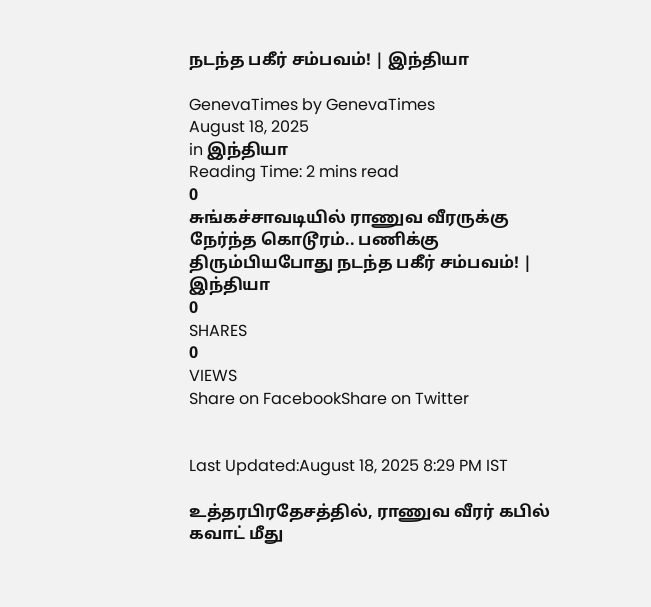நடந்த பகீர் சம்பவம்! | இந்தியா

GenevaTimes by GenevaTimes
August 18, 2025
in இந்தியா
Reading Time: 2 mins read
0
சுங்கச்சாவடியில் ராணுவ வீரருக்கு நேர்ந்த கொடூரம்.. பணிக்கு திரும்பியபோது நடந்த பகீர் சம்பவம்! | இந்தியா
0
SHARES
0
VIEWS
Share on FacebookShare on Twitter


Last Updated:August 18, 2025 8:29 PM IST

உத்தரபிரதேசத்தில், ராணுவ வீரர் கபில் கவாட் மீது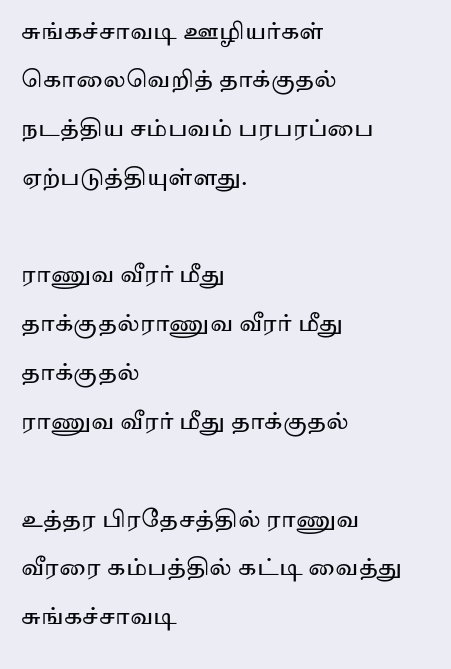சுங்கச்சாவடி ஊழியர்கள் கொலைவெறித் தாக்குதல் நடத்திய சம்பவம் பரபரப்பை ஏற்படுத்தியுள்ளது.

ராணுவ வீரர் மீது தாக்குதல்ராணுவ வீரர் மீது தாக்குதல்
ராணுவ வீரர் மீது தாக்குதல்

உத்தர பிரதேசத்தில் ராணுவ வீரரை கம்பத்தில் கட்டி வைத்து சுங்கச்சாவடி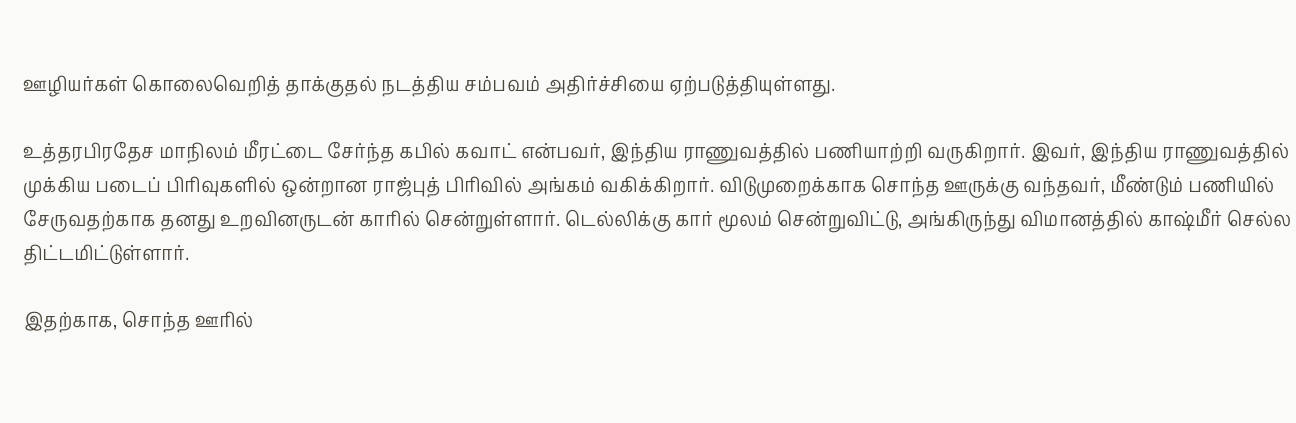ஊழியர்கள் கொலைவெறித் தாக்குதல் நடத்திய சம்பவம் அதிர்ச்சியை ஏற்படுத்தியுள்ளது.

உத்தரபிரதேச மாநிலம் மீரட்டை சேர்ந்த கபில் கவாட் என்பவர், இந்திய ராணுவத்தில் பணியாற்றி வருகிறார். இவர், இந்திய ராணுவத்தில் முக்கிய படைப் பிரிவுகளில் ஒன்றான ராஜ்புத் பிரிவில் அங்கம் வகிக்கிறார். விடுமுறைக்காக சொந்த ஊருக்கு வந்தவர், மீண்டும் பணியில் சேருவதற்காக தனது உறவினருடன் காரில் சென்றுள்ளார். டெல்லிக்கு கார் மூலம் சென்றுவிட்டு, அங்கிருந்து விமானத்தில் காஷ்மீர் செல்ல திட்டமிட்டுள்ளார்.

இதற்காக, சொந்த ஊரில்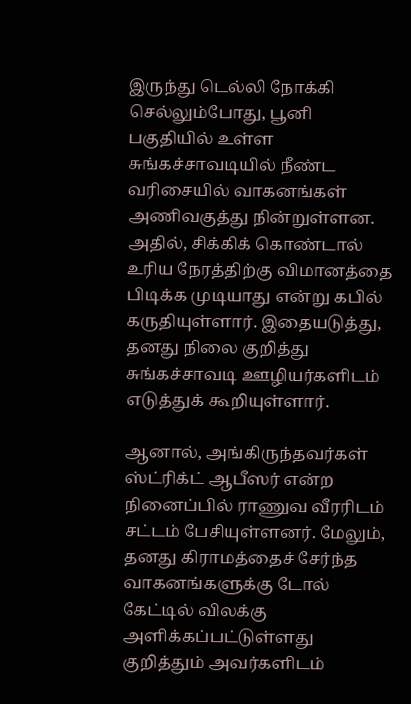இருந்து டெல்லி நோக்கி செல்லும்போது, பூனி பகுதியில் உள்ள சுங்கச்சாவடியில் நீண்ட வரிசையில் வாகனங்கள் அணிவகுத்து நின்றுள்ளன. அதில், சிக்கிக் கொண்டால் உரிய நேரத்திற்கு விமானத்தை பிடிக்க முடியாது என்று கபில் கருதியுள்ளார். இதையடுத்து, தனது நிலை குறித்து சுங்கச்சாவடி ஊழியர்களிடம் எடுத்துக் கூறியுள்ளார்.

ஆனால், அங்கிருந்தவர்கள் ஸ்ட்ரிக்ட் ஆபீஸர் என்ற நினைப்பில் ராணுவ வீரரிடம் சட்டம் பேசியுள்ளனர். மேலும், தனது கிராமத்தைச் சேர்ந்த வாகனங்களுக்கு டோல் கேட்டில் விலக்கு அளிக்கப்பட்டுள்ளது குறித்தும் அவர்களிடம்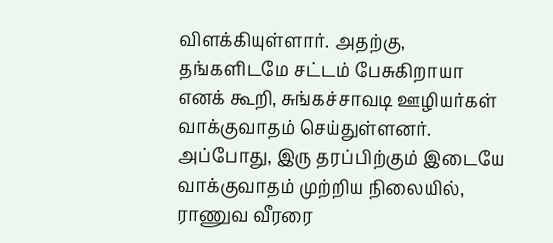விளக்கியுள்ளார். அதற்கு, தங்களிடமே சட்டம் பேசுகிறாயா எனக் கூறி, சுங்கச்சாவடி ஊழியர்கள் வாக்குவாதம் செய்துள்ளனர். அப்போது, இரு தரப்பிற்கும் இடையே வாக்குவாதம் முற்றிய நிலையில், ராணுவ வீரரை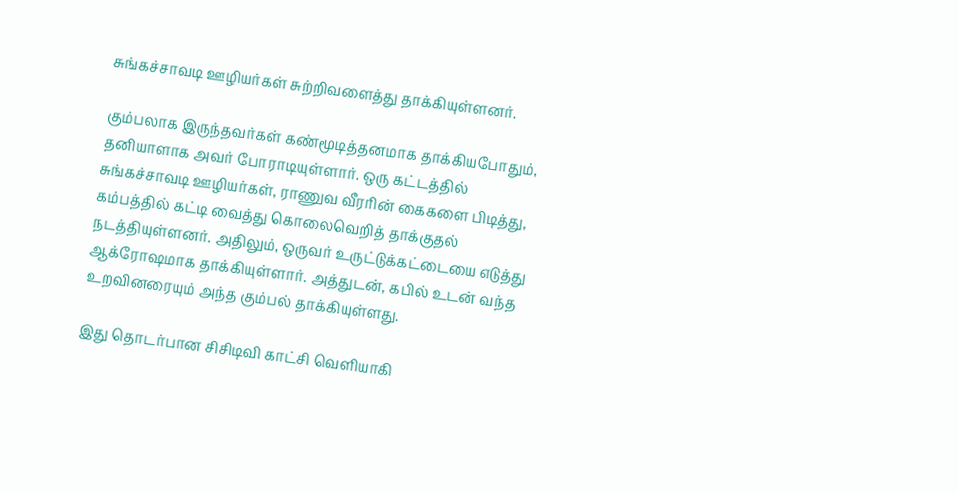சுங்கச்சாவடி ஊழியர்கள் சுற்றிவளைத்து தாக்கியுள்ளனர்.

கும்பலாக இருந்தவர்கள் கண்மூடித்தனமாக தாக்கியபோதும், தனியாளாக அவர் போராடியுள்ளார். ஒரு கட்டத்தில் சுங்கச்சாவடி ஊழியர்கள், ராணுவ வீரரின் கைகளை பிடித்து, கம்பத்தில் கட்டி வைத்து கொலைவெறித் தாக்குதல் நடத்தியுள்ளனர். அதிலும், ஒருவர் உருட்டுக்கட்டையை எடுத்து ஆக்ரோஷமாக தாக்கியுள்ளார். அத்துடன், கபில் உடன் வந்த உறவினரையும் அந்த கும்பல் தாக்கியுள்ளது.

இது தொடர்பான சிசிடிவி காட்சி வெளியாகி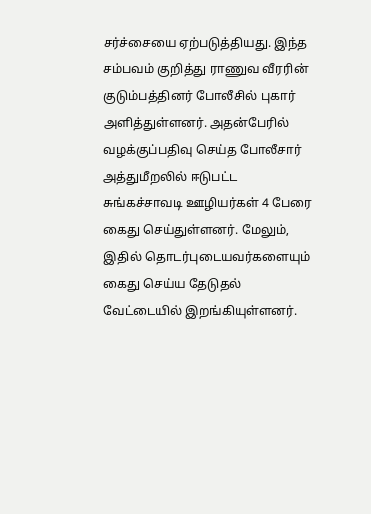சர்ச்சையை ஏற்படுத்தியது. இந்த சம்பவம் குறித்து ராணுவ வீரரின் குடும்பத்தினர் போலீசில் புகார் அளித்துள்ளனர். அதன்பேரில் வழக்குப்பதிவு செய்த போலீசார் அத்துமீறலில் ஈடுபட்ட சுங்கச்சாவடி ஊழியர்கள் 4 பேரை கைது செய்துள்ளனர். மேலும், இதில் தொடர்புடையவர்களையும் கைது செய்ய தேடுதல் வேட்டையில் இறங்கியுள்ளனர்.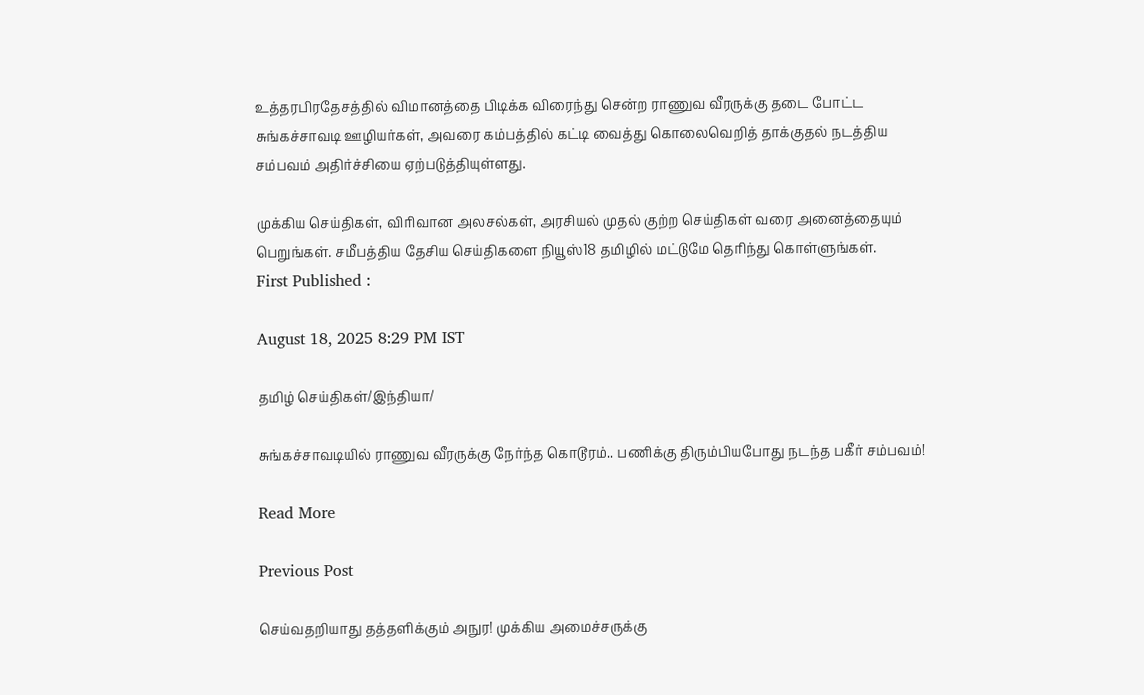உத்தரபிரதேசத்தில் விமானத்தை பிடிக்க விரைந்து சென்ற ராணுவ வீரருக்கு தடை போட்ட சுங்கச்சாவடி ஊழியர்கள், அவரை கம்பத்தில் கட்டி வைத்து கொலைவெறித் தாக்குதல் நடத்திய சம்பவம் அதிர்ச்சியை ஏற்படுத்தியுள்ளது.

முக்கிய செய்திகள், விரிவான அலசல்கள், அரசியல் முதல் குற்ற செய்திகள் வரை அனைத்தையும் பெறுங்கள். சமீபத்திய தேசிய செய்திகளை நியூஸ்18 தமிழில் மட்டுமே தெரிந்து கொள்ளுங்கள்.
First Published :

August 18, 2025 8:29 PM IST

தமிழ் செய்திகள்/இந்தியா/

சுங்கச்சாவடியில் ராணுவ வீரருக்கு நேர்ந்த கொடூரம்.. பணிக்கு திரும்பியபோது நடந்த பகீர் சம்பவம்!

Read More

Previous Post

செய்வதறியாது தத்தளிக்கும் அநுர! முக்கிய அமைச்சருக்கு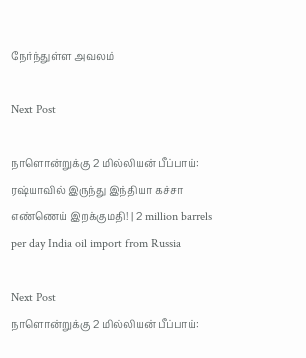நேர்ந்துள்ள அவலம்

Next Post

நாளொன்றுக்கு 2 மில்லியன் பீப்பாய்: ரஷ்யாவில் இருந்து இந்தியா கச்சா எண்ணெய் இறக்குமதி! | 2 million barrels per day India oil import from Russia

Next Post
நாளொன்றுக்கு 2 மில்லியன் பீப்பாய்: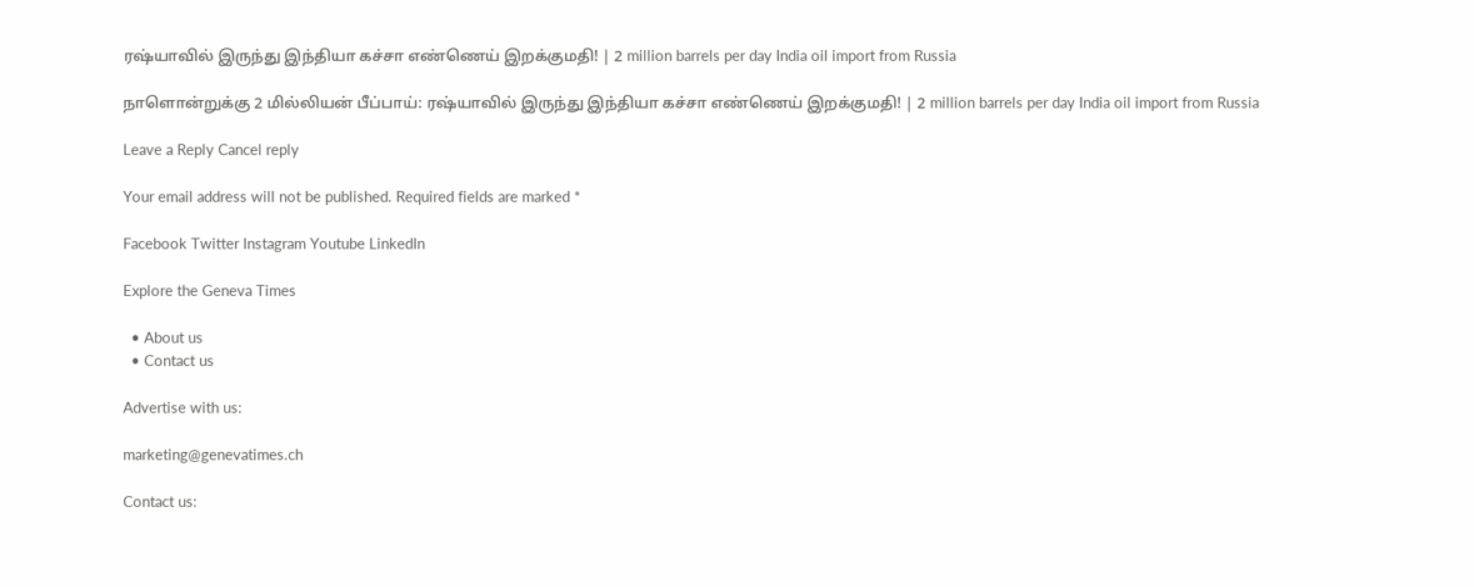ரஷ்யாவில் இருந்து இந்தியா கச்சா எண்ணெய் இறக்குமதி! | 2 million barrels per day India oil import from Russia

நாளொன்றுக்கு 2 மில்லியன் பீப்பாய்: ரஷ்யாவில் இருந்து இந்தியா கச்சா எண்ணெய் இறக்குமதி! | 2 million barrels per day India oil import from Russia

Leave a Reply Cancel reply

Your email address will not be published. Required fields are marked *

Facebook Twitter Instagram Youtube LinkedIn

Explore the Geneva Times

  • About us
  • Contact us

Advertise with us:

marketing@genevatimes.ch

Contact us: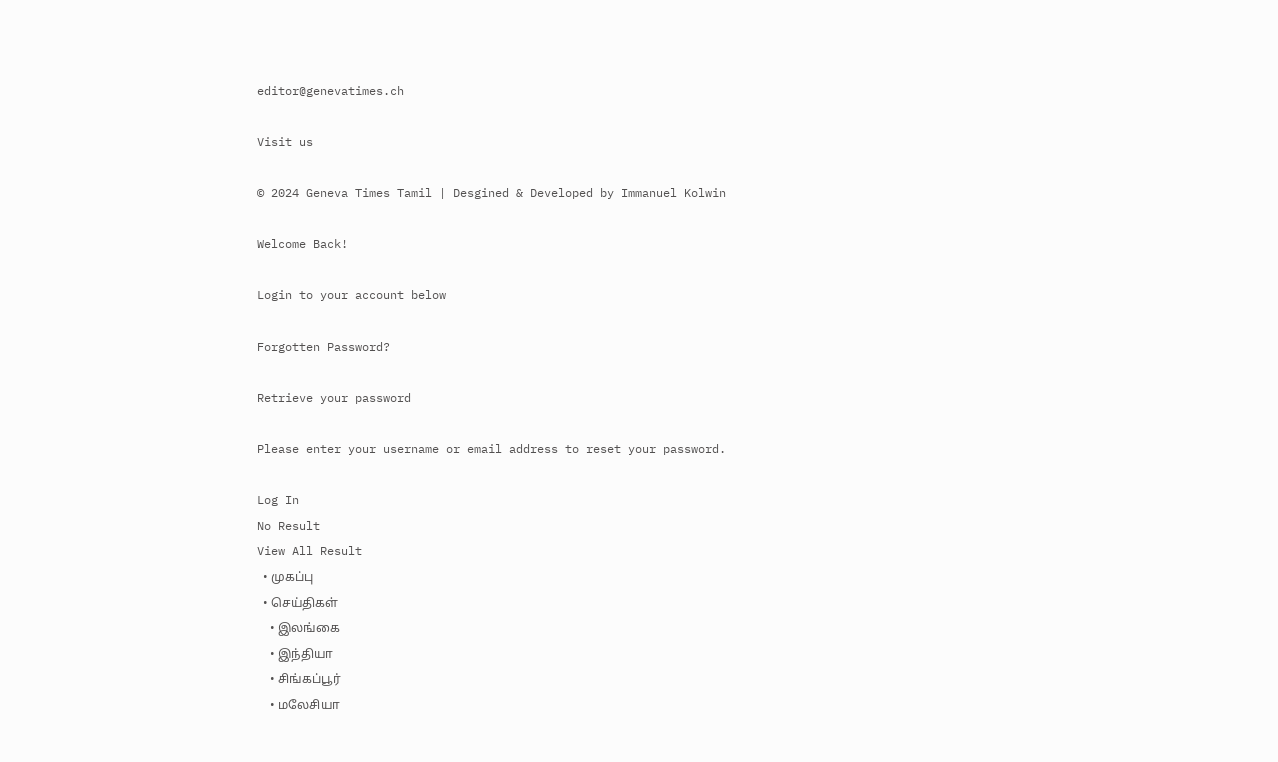editor@genevatimes.ch

Visit us

© 2024 Geneva Times Tamil | Desgined & Developed by Immanuel Kolwin

Welcome Back!

Login to your account below

Forgotten Password?

Retrieve your password

Please enter your username or email address to reset your password.

Log In
No Result
View All Result
  • முகப்பு
  • செய்திகள்
    • இலங்கை
    • இந்தியா
    • சிங்கப்பூர்
    • மலேசியா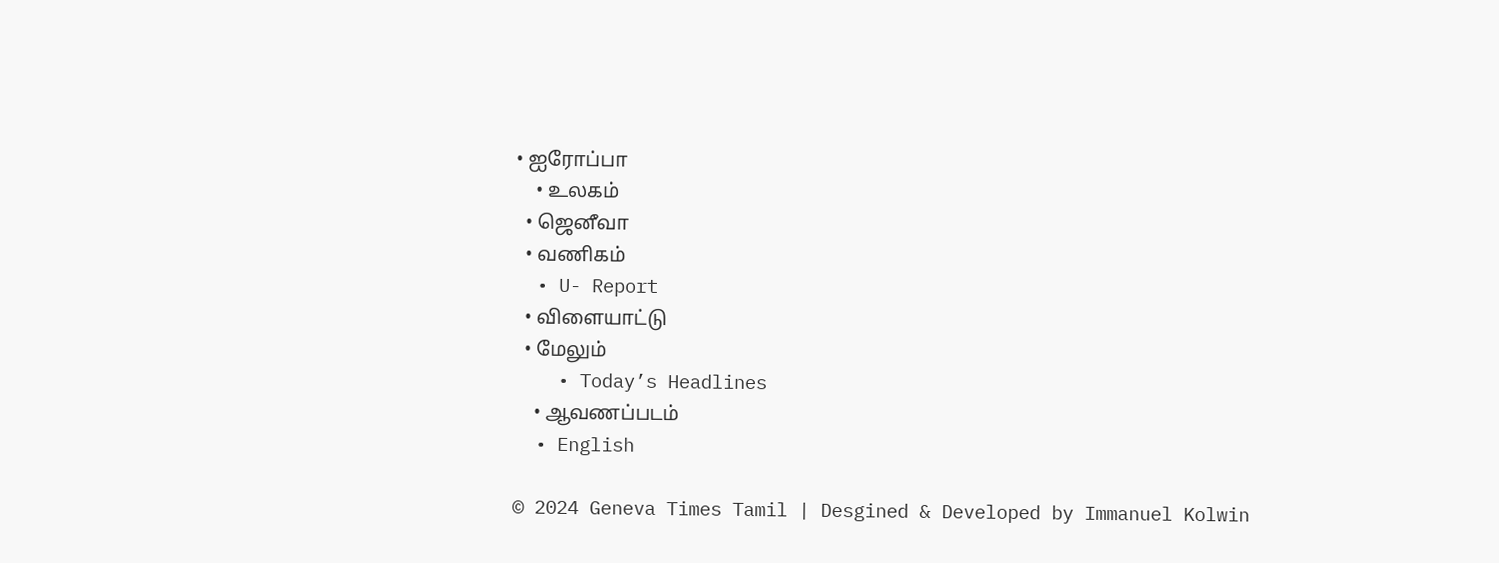• ஐரோப்பா
    • உலகம்
  • ஜெனீவா
  • வணிகம்
  • U- Report
  • விளையாட்டு
  • மேலும்
    • Today’s Headlines
    • ஆவணப்படம்
  • English

© 2024 Geneva Times Tamil | Desgined & Developed by Immanuel Kolwin